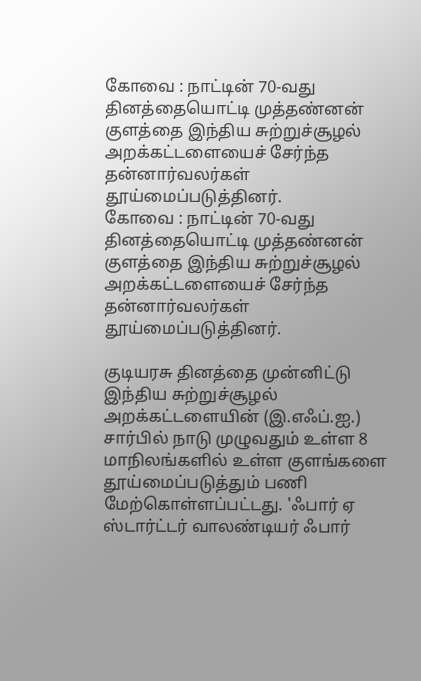கோவை : நாட்டின் 70-வது தினத்தையொட்டி முத்தண்னன் குளத்தை இந்திய சுற்றுச்சூழல் அறக்கட்டளையைச் சேர்ந்த தன்னார்வலர்கள் தூய்மைப்படுத்தினர்.
கோவை : நாட்டின் 70-வது தினத்தையொட்டி முத்தண்னன் குளத்தை இந்திய சுற்றுச்சூழல் அறக்கட்டளையைச் சேர்ந்த தன்னார்வலர்கள் தூய்மைப்படுத்தினர்.

குடியரசு தினத்தை முன்னிட்டு இந்திய சுற்றுச்சூழல் அறக்கட்டளையின் (இ.எஃப்.ஐ.) சார்பில் நாடு முழுவதும் உள்ள 8 மாநிலங்களில் உள்ள குளங்களை தூய்மைப்படுத்தும் பணி மேற்கொள்ளப்பட்டது. 'ஃபார் ஏ ஸ்டார்ட்டர் வாலண்டியர் ஃபார்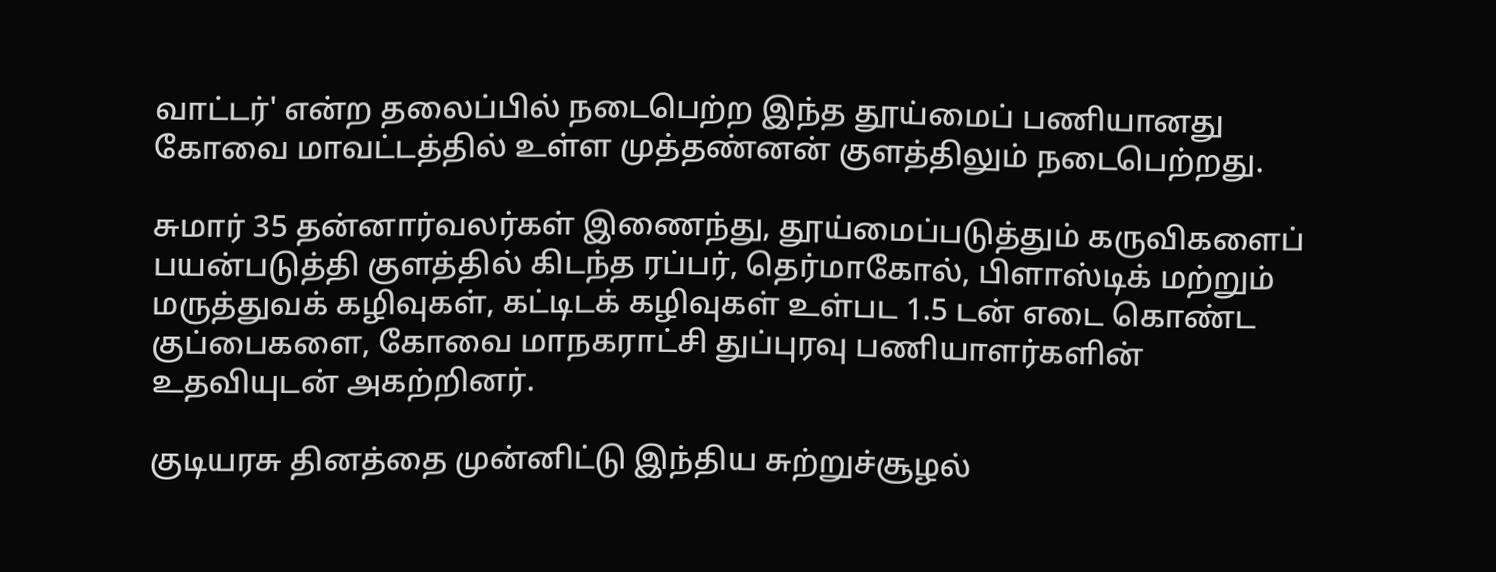வாட்டர்' என்ற தலைப்பில் நடைபெற்ற இந்த தூய்மைப் பணியானது கோவை மாவட்டத்தில் உள்ள முத்தண்னன் குளத்திலும் நடைபெற்றது.

சுமார் 35 தன்னார்வலர்கள் இணைந்து, தூய்மைப்படுத்தும் கருவிகளைப் பயன்படுத்தி குளத்தில் கிடந்த ரப்பர், தெர்மாகோல், பிளாஸ்டிக் மற்றும் மருத்துவக் கழிவுகள், கட்டிடக் கழிவுகள் உள்பட 1.5 டன் எடை கொண்ட குப்பைகளை, கோவை மாநகராட்சி துப்புரவு பணியாளர்களின் உதவியுடன் அகற்றினர்.

குடியரசு தினத்தை முன்னிட்டு இந்திய சுற்றுச்சூழல்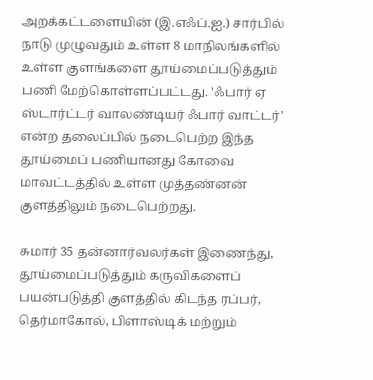அறக்கட்டளையின் (இ.எஃப்.ஐ.) சார்பில் நாடு முழுவதும் உள்ள 8 மாநிலங்களில் உள்ள குளங்களை தூய்மைப்படுத்தும் பணி மேற்கொள்ளப்பட்டது. 'ஃபார் ஏ ஸ்டார்ட்டர் வாலண்டியர் ஃபார் வாட்டர்' என்ற தலைப்பில் நடைபெற்ற இந்த தூய்மைப் பணியானது கோவை மாவட்டத்தில் உள்ள முத்தண்னன் குளத்திலும் நடைபெற்றது.

சுமார் 35 தன்னார்வலர்கள் இணைந்து, தூய்மைப்படுத்தும் கருவிகளைப் பயன்படுத்தி குளத்தில் கிடந்த ரப்பர், தெர்மாகோல், பிளாஸ்டிக் மற்றும்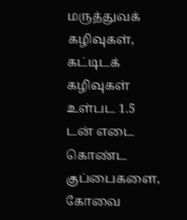மருத்துவக் கழிவுகள், கட்டிடக் கழிவுகள் உள்பட 1.5 டன் எடை கொண்ட குப்பைகளை, கோவை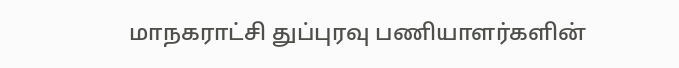மாநகராட்சி துப்புரவு பணியாளர்களின்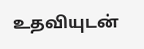உதவியுடன்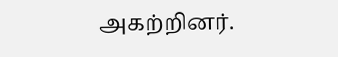அகற்றினர்.